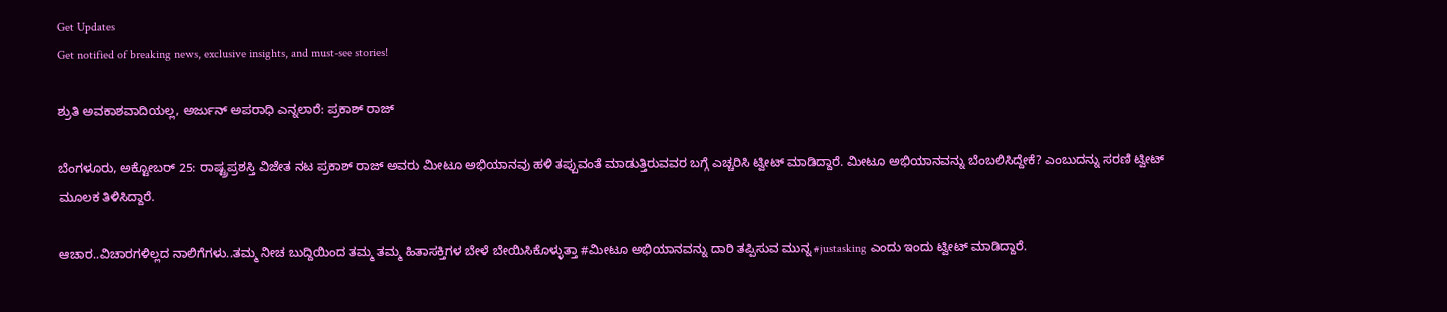Get Updates
Get notified of breaking news, exclusive insights, and must-see stories!

ಶ್ರುತಿ ಅವಕಾಶವಾದಿಯಲ್ಲ, ಅರ್ಜುನ್ ಅಪರಾಧಿ ಎನ್ನಲಾರೆ: ಪ್ರಕಾಶ್ ರಾಜ್

ಬೆಂಗಳೂರು, ಅಕ್ಟೋಬರ್ 25: ರಾಷ್ಟ್ರಪ್ರಶಸ್ತಿ ವಿಜೇತ ನಟ ಪ್ರಕಾಶ್ ರಾಜ್ ಅವರು ಮೀಟೂ ಅಭಿಯಾನವು ಹಳಿ ತಪ್ಪುವಂತೆ ಮಾಡುತ್ತಿರುವವರ ಬಗ್ಗೆ ಎಚ್ಚರಿಸಿ ಟ್ವೀಟ್ ಮಾಡಿದ್ದಾರೆ. ಮೀಟೂ ಅಭಿಯಾನವನ್ನು ಬೆಂಬಲಿಸಿದ್ದೇಕೆ? ಎಂಬುದನ್ನು ಸರಣಿ ಟ್ವೀಟ್ ಮೂಲಕ ತಿಳಿಸಿದ್ದಾರೆ.

ಆಚಾರ..ವಿಚಾರಗಳಿಲ್ಲದ ನಾಲಿಗೆಗಳು..ತಮ್ಮ ನೀಚ ಬುದ್ದಿಯಿಂದ ತಮ್ಮ ತಮ್ಮ ಹಿತಾಸಕ್ತಿಗಳ ಬೇಳೆ ಬೇಯಿಸಿಕೊಳ್ಳುತ್ತಾ #ಮೀಟೂ ಅಭಿಯಾನವನ್ನು ದಾರಿ ತಪ್ಪಿಸುವ ಮುನ್ನ #justasking ಎಂದು ಇಂದು ಟ್ವೀಟ್ ಮಾಡಿದ್ದಾರೆ.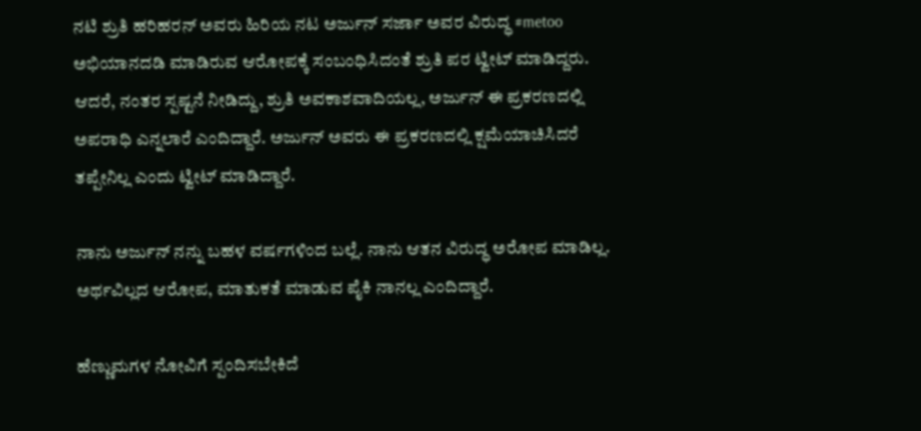ನಟಿ ಶ್ರುತಿ ಹರಿಹರನ್ ಅವರು ಹಿರಿಯ ನಟ ಅರ್ಜುನ್ ಸರ್ಜಾ ಅವರ ವಿರುದ್ಧ #metoo ಅಭಿಯಾನದಡಿ ಮಾಡಿರುವ ಆರೋಪಕ್ಕೆ ಸಂಬಂಧಿಸಿದಂತೆ ಶ್ರುತಿ ಪರ ಟ್ವೀಟ್ ಮಾಡಿದ್ದರು. ಆದರೆ, ನಂತರ ಸ್ಪಷ್ಟನೆ ನೀಡಿದ್ದು, ಶ್ರುತಿ ಅವಕಾಶವಾದಿಯಲ್ಲ, ಅರ್ಜುನ್ ಈ ಪ್ರಕರಣದಲ್ಲಿ ಅಪರಾಧಿ ಎನ್ನಲಾರೆ ಎಂದಿದ್ದಾರೆ. ಅರ್ಜುನ್ ಅವರು ಈ ಪ್ರಕರಣದಲ್ಲಿ ಕ್ಷಮೆಯಾಚಿಸಿದರೆ ತಪ್ಪೇನಿಲ್ಲ ಎಂದು ಟ್ವೀಟ್ ಮಾಡಿದ್ದಾರೆ.

ನಾನು ಅರ್ಜುನ್ ನನ್ನು ಬಹಳ ವರ್ಷಗಳಿಂದ ಬಲ್ಲೆ. ನಾನು ಆತನ ವಿರುದ್ಧ ಅರೋಪ ಮಾಡಿಲ್ಲ. ಅರ್ಥವಿಲ್ಲದ ಆರೋಪ, ಮಾತುಕತೆ ಮಾಡುವ ಪೈಕಿ ನಾನಲ್ಲ ಎಂದಿದ್ದಾರೆ.

ಹೆಣ್ಣುಮಗಳ ನೋವಿಗೆ ಸ್ಪಂದಿಸಬೇಕಿದೆ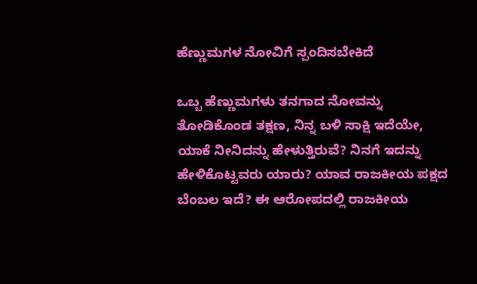ಹೆಣ್ಣುಮಗಳ ನೋವಿಗೆ ಸ್ಪಂದಿಸಬೇಕಿದೆ

ಒಬ್ಬ ಹೆಣ್ಣುಮಗಳು ತನಗಾದ ನೋವನ್ನು ತೋಡಿಕೊಂಡ ತಕ್ಷಣ, ನಿನ್ನ ಬಳಿ ಸಾಕ್ಷಿ ಇದೆಯೇ, ಯಾಕೆ ನೀನಿದನ್ನು ಹೇಳುತ್ತಿರುವೆ? ನಿನಗೆ ಇದನ್ನು ಹೇಳಿಕೊಟ್ಟವರು ಯಾರು? ಯಾವ ರಾಜಕೀಯ ಪಕ್ಷದ ಬೆಂಬಲ ಇದೆ? ಈ ಆರೋಪದಲ್ಲಿ ರಾಜಕೀಯ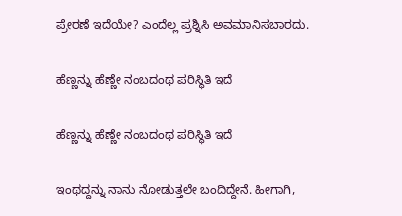ಪ್ರೇರಣೆ ಇದೆಯೇ? ಎಂದೆಲ್ಲ ಪ್ರಶ್ನಿಸಿ ಅವಮಾನಿಸಬಾರದು.

ಹೆಣ್ಣನ್ನು ಹೆಣ್ಣೇ ನಂಬದಂಥ ಪರಿಸ್ಥಿತಿ ಇದೆ

ಹೆಣ್ಣನ್ನು ಹೆಣ್ಣೇ ನಂಬದಂಥ ಪರಿಸ್ಥಿತಿ ಇದೆ

ಇಂಥದ್ದನ್ನು ನಾನು ನೋಡುತ್ತಲೇ ಬಂದಿದ್ದೇನೆ. ಹೀಗಾಗಿ,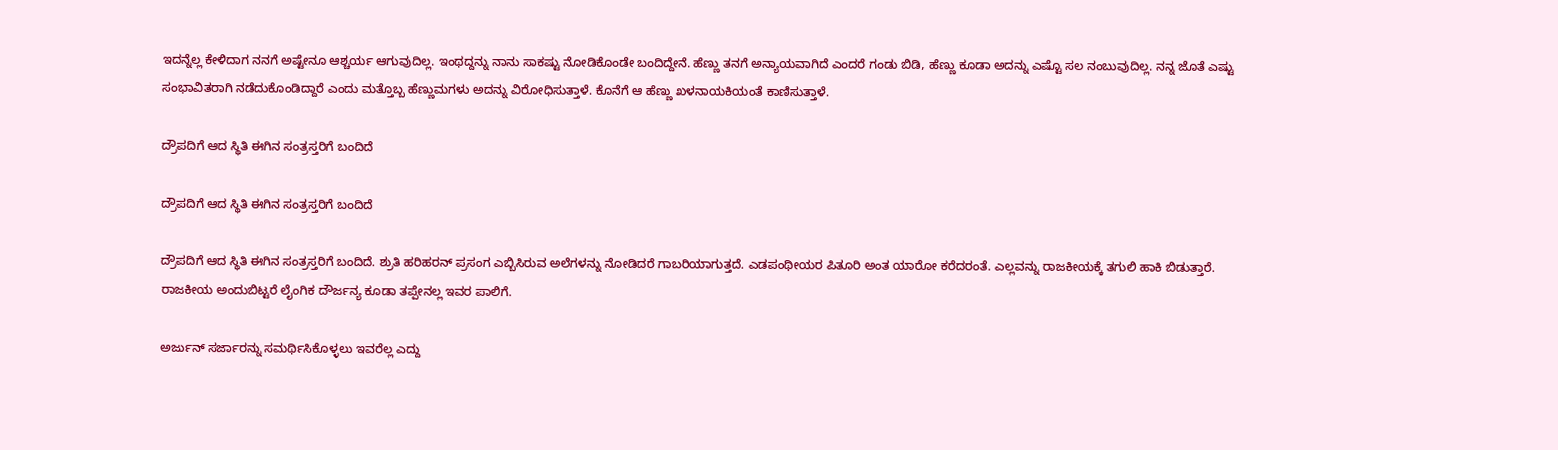ಇದನ್ನೆಲ್ಲ ಕೇಳಿದಾಗ ನನಗೆ ಅಷ್ಟೇನೂ ಆಶ್ಚರ್ಯ ಆಗುವುದಿಲ್ಲ. ಇಂಥದ್ದನ್ನು ನಾನು ಸಾಕಷ್ಟು ನೋಡಿಕೊಂಡೇ ಬಂದಿದ್ದೇನೆ. ಹೆಣ್ಣು ತನಗೆ ಅನ್ಯಾಯವಾಗಿದೆ ಎಂದರೆ ಗಂಡು ಬಿಡಿ, ಹೆಣ್ಣು ಕೂಡಾ ಅದನ್ನು ಎಷ್ಟೊ ಸಲ ನಂಬುವುದಿಲ್ಲ. ನನ್ನ ಜೊತೆ ಎಷ್ಟು ಸಂಭಾವಿತರಾಗಿ ನಡೆದುಕೊಂಡಿದ್ದಾರೆ ಎಂದು ಮತ್ತೊಬ್ಬ ಹೆಣ್ಣುಮಗಳು ಅದನ್ನು ವಿರೋಧಿಸುತ್ತಾಳೆ. ಕೊನೆಗೆ ಆ ಹೆಣ್ಣು ಖಳನಾಯಕಿಯಂತೆ ಕಾಣಿಸುತ್ತಾಳೆ.

ದ್ರೌಪದಿಗೆ ಆದ ಸ್ಥಿತಿ ಈಗಿನ ಸಂತ್ರಸ್ತರಿಗೆ ಬಂದಿದೆ

ದ್ರೌಪದಿಗೆ ಆದ ಸ್ಥಿತಿ ಈಗಿನ ಸಂತ್ರಸ್ತರಿಗೆ ಬಂದಿದೆ

ದ್ರೌಪದಿಗೆ ಆದ ಸ್ಥಿತಿ ಈಗಿನ ಸಂತ್ರಸ್ತರಿಗೆ ಬಂದಿದೆ. ಶ್ರುತಿ ಹರಿಹರನ್ ಪ್ರಸಂಗ ಎಬ್ಬಿಸಿರುವ ಅಲೆಗಳನ್ನು ನೋಡಿದರೆ ಗಾಬರಿಯಾಗುತ್ತದೆ. ಎಡಪಂಥೀಯರ ಪಿತೂರಿ ಅಂತ ಯಾರೋ ಕರೆದರಂತೆ. ಎಲ್ಲವನ್ನು ರಾಜಕೀಯಕ್ಕೆ ತಗುಲಿ ಹಾಕಿ ಬಿಡುತ್ತಾರೆ. ರಾಜಕೀಯ ಅಂದುಬಿಟ್ಟರೆ ಲೈಂಗಿಕ ದೌರ್ಜನ್ಯ ಕೂಡಾ ತಪ್ಪೇನಲ್ಲ ಇವರ ಪಾಲಿಗೆ.

ಅರ್ಜುನ್ ಸರ್ಜಾರನ್ನು ಸಮರ್ಥಿಸಿಕೊಳ್ಳಲು ಇವರೆಲ್ಲ ಎದ್ದು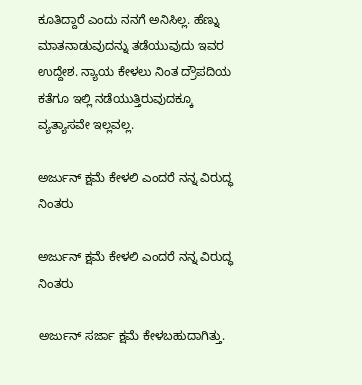ಕೂತಿದ್ದಾರೆ ಎಂದು ನನಗೆ ಅನಿಸಿಲ್ಲ. ಹೆಣ್ನು ಮಾತನಾಡುವುದನ್ನು ತಡೆಯುವುದು ಇವರ ಉದ್ದೇಶ. ನ್ಯಾಯ ಕೇಳಲು ನಿಂತ ದ್ರೌಪದಿಯ ಕತೆಗೂ ಇಲ್ಲಿ ನಡೆಯುತ್ತಿರುವುದಕ್ಕೂ ವ್ಯತ್ಯಾಸವೇ ಇಲ್ಲವಲ್ಲ.

ಅರ್ಜುನ್ ಕ್ಷಮೆ ಕೇಳಲಿ ಎಂದರೆ ನನ್ನ ವಿರುದ್ಧ ನಿಂತರು

ಅರ್ಜುನ್ ಕ್ಷಮೆ ಕೇಳಲಿ ಎಂದರೆ ನನ್ನ ವಿರುದ್ಧ ನಿಂತರು

ಅರ್ಜುನ್ ಸರ್ಜಾ ಕ್ಷಮೆ ಕೇಳಬಹುದಾಗಿತ್ತು.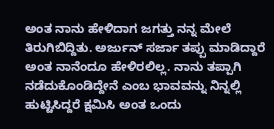ಅಂತ ನಾನು ಹೇಳಿದಾಗ ಜಗತ್ತು ನನ್ನ ಮೇಲೆ ತಿರುಗಿಬಿದ್ದಿತು. ಅರ್ಜುನ್ ಸರ್ಜಾ ತಪ್ಪು ಮಾಡಿದ್ದಾರೆ ಅಂತ ನಾನೆಂದೂ ಹೇಳಿರಲಿಲ್ಲ. ನಾನು ತಪ್ಪಾಗಿ ನಡೆದುಕೊಂಡಿದ್ದೇನೆ ಎಂಬ ಭಾವವನ್ನು ನಿನ್ನಲ್ಲಿ ಹುಟ್ಟಿಸಿದ್ದರೆ ಕ್ಷಮಿಸಿ ಅಂತ ಒಂದು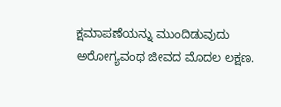ಕ್ಷಮಾಪಣೆಯನ್ನು ಮುಂದಿಡುವುದು ಅರೋಗ್ಯವಂಥ ಜೀವದ ಮೊದಲ ಲಕ್ಷಣ.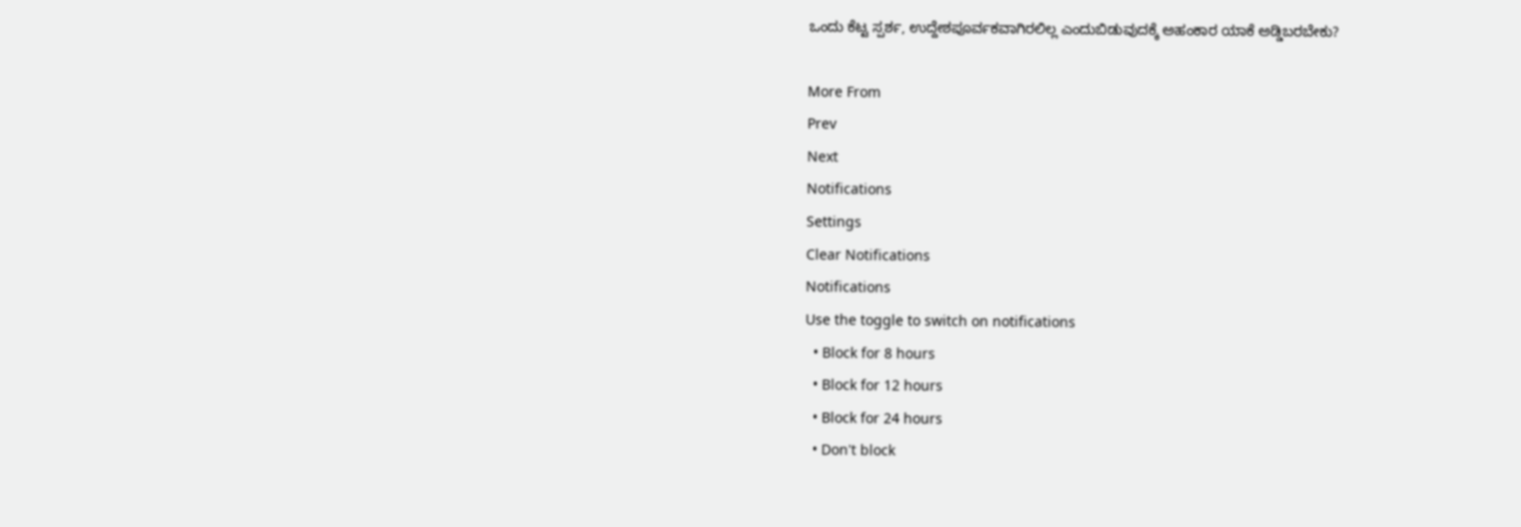ಒಂದು ಕೆಟ್ಟ ಸ್ಪರ್ಶ, ಉದ್ದೇಶಪೂರ್ವಕವಾಗಿರಲಿಲ್ಲ ಎಂದುಬಿಡುವುದಕ್ಕೆ ಅಹಂಕಾರ ಯಾಕೆ ಅಡ್ಡಿಬರಬೇಕು?

More From
Prev
Next
Notifications
Settings
Clear Notifications
Notifications
Use the toggle to switch on notifications
  • Block for 8 hours
  • Block for 12 hours
  • Block for 24 hours
  • Don't block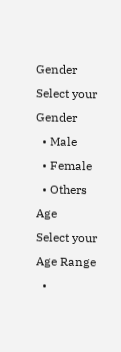Gender
Select your Gender
  • Male
  • Female
  • Others
Age
Select your Age Range
  •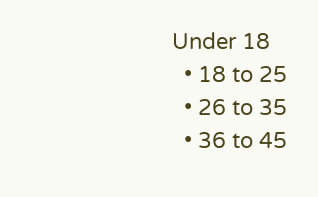Under 18
  • 18 to 25
  • 26 to 35
  • 36 to 45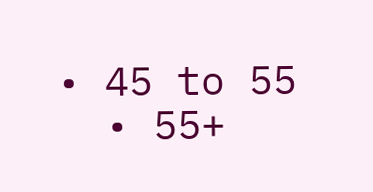• 45 to 55
  • 55+